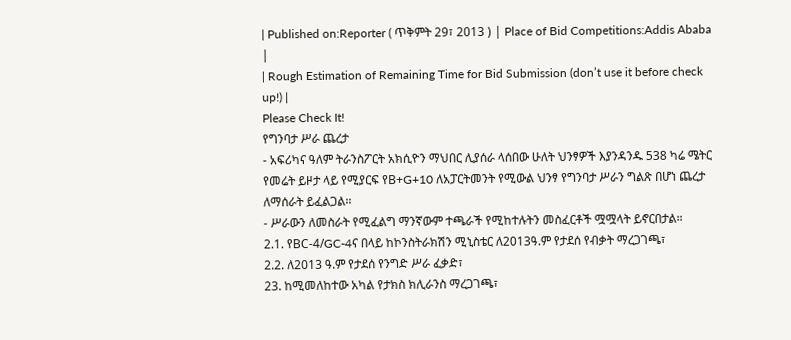| Published on:Reporter ( ጥቅምት 29፣ 2013 ) | Place of Bid Competitions:Addis Ababa |
| Rough Estimation of Remaining Time for Bid Submission (don’t use it before check up!) |
Please Check It!
የግንባታ ሥራ ጨረታ
- አፍሪካና ዓለም ትራንስፖርት አክሲዮን ማህበር ሊያሰራ ላሰበው ሁለት ህንፃዎች እያንዳንዱ 538 ካሬ ሜትር የመሬት ይዞታ ላይ የሚያርፍ የB+G+10 ለአፓርትመንት የሚውል ህንፃ የግንባታ ሥራን ግልጽ በሆነ ጨረታ ለማሰራት ይፈልጋል፡፡
- ሥራውን ለመስራት የሚፈልግ ማንኛውም ተጫራች የሚከተሉትን መስፈርቶች ሟሟላት ይኖርበታል።
2.1. የBC-4/GC-4ና በላይ ከኮንስትራክሽን ሚኒስቴር ለ2013ዓ.ም የታደሰ የብቃት ማረጋገጫ፣
2.2. ለ2013 ዓ.ም የታደሰ የንግድ ሥራ ፈቃድ፣
23. ከሚመለከተው አካል የታክስ ክሊራንስ ማረጋገጫ፣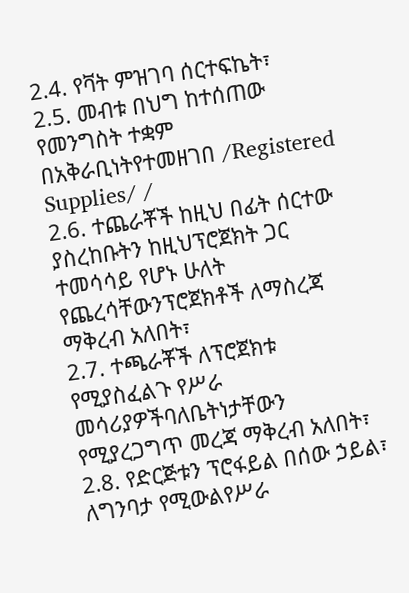2.4. የቫት ምዝገባ ሰርተፍኬት፣
2.5. መብቱ በህግ ከተሰጠው የመንግስት ተቋም በአቅራቢነትየተመዘገበ /Registered Supplies/ /
2.6. ተጨራቾች ከዚህ በፊት ሰርተው ያስረከቡትን ከዚህፕሮጀክት ጋር ተመሳሳይ የሆኑ ሁለት የጨረሳቸውንፕሮጀክቶች ለማስረጃ ማቅረብ አለበት፣
2.7. ተጫራቾች ለፕሮጀክቱ የሚያስፈልጉ የሥራ መሳሪያዎችባለቤትነታቸውን የሚያረጋግጥ መረጃ ማቅረብ አለበት፣
2.8. የድርጅቱን ፕሮፋይል በሰው ኃይል፣ ለግንባታ የሚውልየሥራ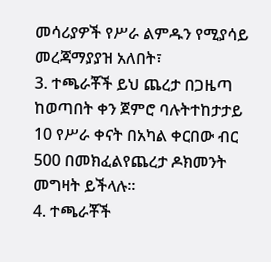መሳሪያዎች የሥራ ልምዱን የሚያሳይ መረጃማያያዝ አለበት፣
3. ተጫራቾች ይህ ጨረታ በጋዜጣ ከወጣበት ቀን ጀምሮ ባሉትተከታታይ 10 የሥራ ቀናት በአካል ቀርበው ብር 500 በመክፈልየጨረታ ዶክመንት መግዛት ይችላሉ፡፡
4. ተጫራቾች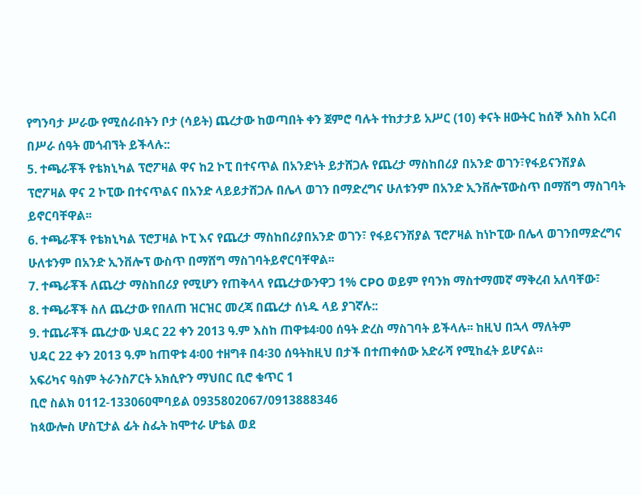የግንባታ ሥራው የሚሰራበትን ቦታ (ሳይት) ጨረታው ከወጣበት ቀን ጀምሮ ባሉት ተከታታይ አሥር (10) ቀናት ዘውትር ከሰኞ እስከ አርብ በሥራ ሰዓት መጎብኘት ይችላሉ::
5. ተጫራቾች የቴክኒካል ፕሮፖዛል ዋና ከ2 ኮፒ በተናጥል በአንድነት ይታሸጋሉ የጨረታ ማስከበሪያ በአንድ ወገን፣የፋይናንሽያል ፕሮፖዛል ዋና 2 ኮፒው በተናጥልና በአንድ ላይይታሸጋሉ በሌላ ወገን በማድረግና ሁለቱንም በአንድ ኢንቨሎፕውስጥ በማሽግ ማስገባት ይኖርባቸዋል፡፡
6. ተጫራቾች የቴክኒካል ፕሮፓዛል ኮፒ እና የጨረታ ማስከበሪያበአንድ ወገን፣ የፋይናንሽያል ፕሮፖዛል ከነኮፒው በሌላ ወገንበማድረግና ሁለቱንም በአንድ ኢንቨሎፕ ውስጥ በማሸግ ማስገባትይኖርባቸዋል፡፡
7. ተጫራቾች ለጨረታ ማስከበሪያ የሚሆን የጠቅላላ የጨረታውንዋጋ 1% CPO ወይም የባንክ ማስተማመኛ ማቅረብ አለባቸው፣
8. ተጫራቾች ስለ ጨረታው የበለጠ ዝርዝር መረጃ በጨረታ ሰነዱ ላይ ያገኛሉ::
9. ተጨራቾች ጨረታው ህዳር 22 ቀን 2013 ዓ.ም እስከ ጠዋቱ4፡00 ሰዓት ድረስ ማስገባት ይችላሉ፡፡ ከዚህ በኋላ ማለትም
ህዳር 22 ቀን 2013 ዓ.ም ከጠዋቱ 4፡00 ተዘግቶ በ4፡30 ሰዓትከዚህ በታች በተጠቀሰው አድራሻ የሚከፈት ይሆናል።
አፍሪካና ዓስም ትራንስፖርት አክሲዮን ማህበር ቢሮ ቁጥር 1
ቢሮ ስልክ 0112-133060ሞባይል 0935802067/0913888346
ከጳውሎስ ሆስፒታል ፊት ስፌት ከሞተራ ሆቴል ወደ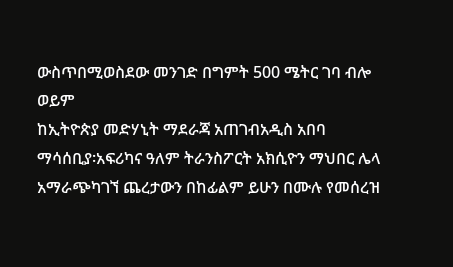ውስጥበሚወስደው መንገድ በግምት 500 ሜትር ገባ ብሎ ወይም
ከኢትዮጵያ መድሃኒት ማደራጃ አጠገብአዲስ አበባ
ማሳሰቢያ፡አፍሪካና ዓለም ትራንስፖርት አክሲዮን ማህበር ሌላ አማራጭካገኘ ጨረታውን በከፊልም ይሁን በሙሉ የመሰረዝ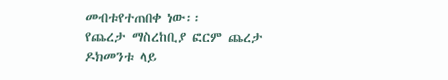መብቱየተጠበቀ ነው፡፡
የጨረታ ማስረከቢያ ፎርም ጨረታ ዶክመንቱ ላይ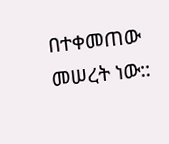በተቀመጠው መሠረት ነው::